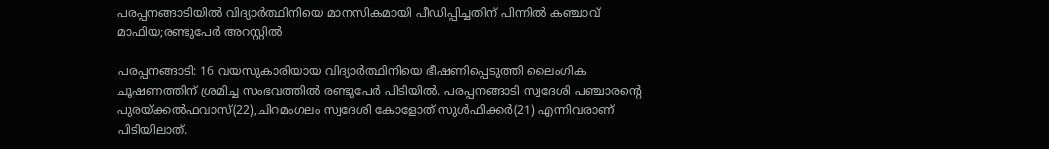പരപ്പനങ്ങാടിയില്‍ വിദ്യാര്‍ത്ഥിനിയെ മാനസികമായി പീഡിപ്പിച്ചതിന് പിന്നില്‍ കഞ്ചാവ് മാഫിയ;രണ്ടുപേര്‍ അറസ്റ്റില്‍

പരപ്പനങ്ങാടി: 16 വയസുകാരിയായ വിദ്യാര്‍ത്ഥിനിയെ ഭീഷണിപ്പെടുത്തി ലൈംഗിക ചൂഷണത്തിന് ശ്രമിച്ച സംഭവത്തില്‍ രണ്ടുപേര്‍ പിടിയില്‍. പരപ്പനങ്ങാടി സ്വദേശി പഞ്ചാരന്റെ പുരയ്ക്കല്‍ഫവാസ്(22),ചിറമംഗലം സ്വദേശി കോളോത് സുള്‍ഫിക്കര്‍(21) എന്നിവരാണ് പിടിയിലാത്.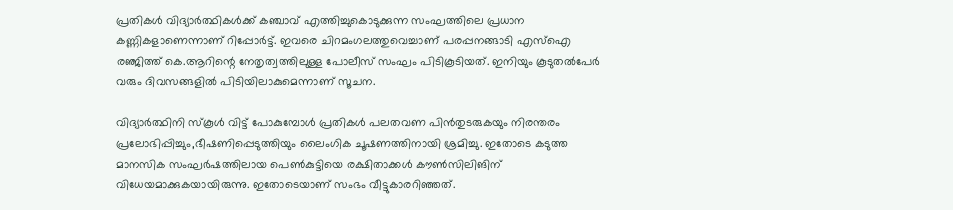പ്രതികള്‍ വിദ്യാര്‍ത്ഥികള്‍ക്ക് കഞ്ചാവ് എത്തിച്ചുകൊടുക്കുന്ന സംഘത്തിലെ പ്രധാന കണ്ണികളാണെന്നാണ് റിപ്പോര്‍ട്ട്. ഇവരെ ചിറമംഗലത്തുവെച്ചാണ് പരപ്പനങ്ങാടി എസ്‌ഐ രഞ്ജിത്ത് കെ.ആറിന്റെ നേതൃത്വത്തിലുള്ള പോലീസ് സംഘം പിടികൂടിയത്. ഇനിയും കൂടുതല്‍പേര്‍ വരും ദിവസങ്ങളില്‍ പിടിയിലാകുമെന്നാണ് സൂചന.

വിദ്യാര്‍ത്ഥിനി സ്‌കൂള്‍ വിട്ട് പോകുമ്പോള്‍ പ്രതികള്‍ പലതവണ പിന്‍തുടരുകയും നിരന്തരം പ്രലോഭിപ്പിച്ചും,ഭീഷണിപ്പെടുത്തിയും ലൈംഗിക ചൂഷണത്തിനായി ശ്രമിച്ചു. ഇതോടെ കടുത്ത മാനസിക സംഘര്‍ഷത്തിലായ പെണ്‍കുട്ടിയെ രക്ഷിതാക്കള്‍ കൗണ്‍സിലിങിന് വിധേയമാക്കുകയായിരുന്നു. ഇതോടെയാണ് സംഭം വീട്ടുകാരറിഞ്ഞത്.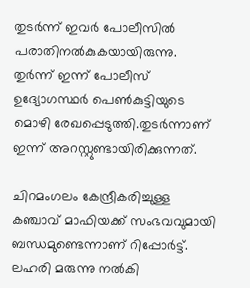തുടര്‍ന്ന് ഇവര്‍ പോലീസില്‍ പരാതിനല്‍കുകയായിരുന്നു. തുര്‍ന്ന് ഇന്ന് പോലീസ് ഉദ്യോഗസ്ഥര്‍ പെണ്‍കുട്ടിയുടെ മൊഴി രേഖപ്പെടുത്തി.തുടര്‍ന്നാണ് ഇന്ന് അറസ്റ്റുണ്ടായിരിക്കുന്നത്.

ചിറമംഗലം കേന്ദ്രീകരിച്ചുള്ള കഞ്ചാവ് മാഫിയക്ക് സംഭവവുമായി ബന്ധമുണ്ടെന്നാണ് റിപ്പോര്‍ട്ട്. ലഹരി മരുന്നു നല്‍കി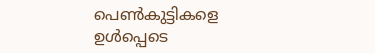പെണ്‍കുട്ടികളെ ഉള്‍പ്പെടെ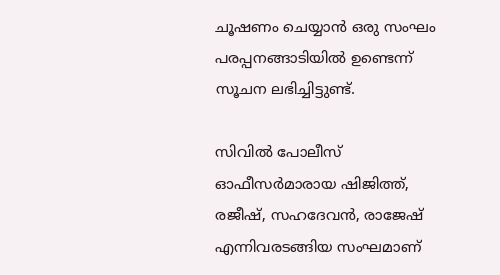ചൂഷണം ചെയ്യാന്‍ ഒരു സംഘം പരപ്പനങ്ങാടിയില്‍ ഉണ്ടെന്ന് സൂചന ലഭിച്ചിട്ടുണ്ട്.

സിവില്‍ പോലീസ് ഓഫീസര്‍മാരായ ഷിജിത്ത്, രജീഷ്, സഹദേവന്‍, രാജേഷ് എന്നിവരടങ്ങിയ സംഘമാണ്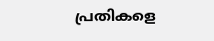പ്രതികളെ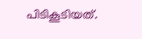പിടികൂടിയത്.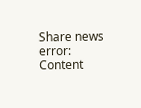Share news
error: Content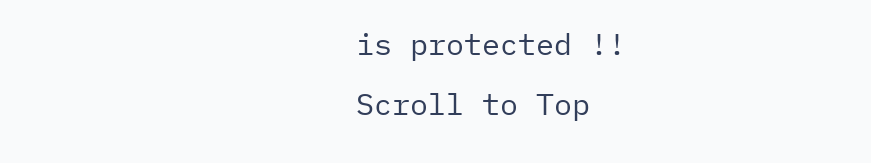is protected !!
Scroll to Top